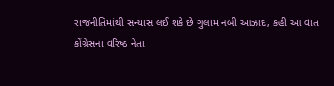રાજનીતિમાંથી સન્યાસ લઈ શકે છે ગુલામ નબી આઝાદ, કહી આ વાત
કોંગ્રેસના વરિષ્ઠ નેતા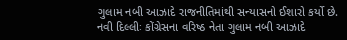ગુલામ નબી આઝાદે રાજનીતિમાંથી સન્યાસનો ઈશારો કર્યો છે.
નવી દિલ્લીઃ કોંગ્રેસના વરિષ્ઠ નેતા ગુલામ નબી આઝાદે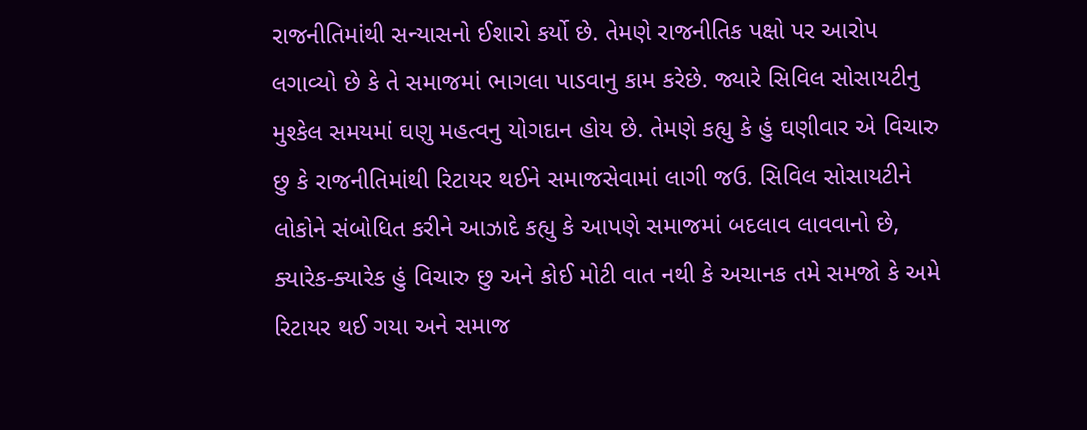રાજનીતિમાંથી સન્યાસનો ઈશારો કર્યો છે. તેમણે રાજનીતિક પક્ષો પર આરોપ લગાવ્યો છે કે તે સમાજમાં ભાગલા પાડવાનુ કામ કરેછે. જ્યારે સિવિલ સોસાયટીનુ મુશ્કેલ સમયમાં ઘણુ મહત્વનુ યોગદાન હોય છે. તેમણે કહ્યુ કે હું ઘણીવાર એ વિચારુ છુ કે રાજનીતિમાંથી રિટાયર થઈને સમાજસેવામાં લાગી જઉ. સિવિલ સોસાયટીને લોકોને સંબોધિત કરીને આઝાદે કહ્યુ કે આપણે સમાજમાં બદલાવ લાવવાનો છે, ક્યારેક-ક્યારેક હું વિચારુ છુ અને કોઈ મોટી વાત નથી કે અચાનક તમે સમજો કે અમે રિટાયર થઈ ગયા અને સમાજ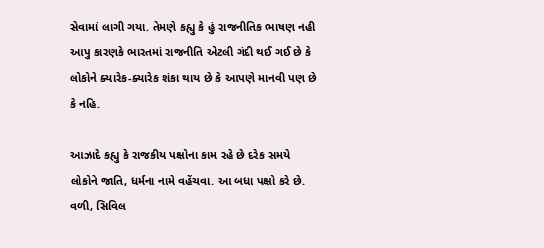સેવામાં લાગી ગયા. તેમણે કહ્યુ કે હું રાજનીતિક ભાષણ નહી આપુ કારણકે ભારતમાં રાજનીતિ એટલી ગંદી થઈ ગઈ છે કે લોકોને ક્યારેક-ક્યારેક શંકા થાય છે કે આપણે માનવી પણ છે કે નહિ.

આઝાદે કહ્યુ કે રાજકીય પક્ષોના કામ રહે છે દરેક સમયે લોકોને જાતિ, ધર્મના નામે વહેંચવા. આ બધા પક્ષો કરે છે. વળી, સિવિલ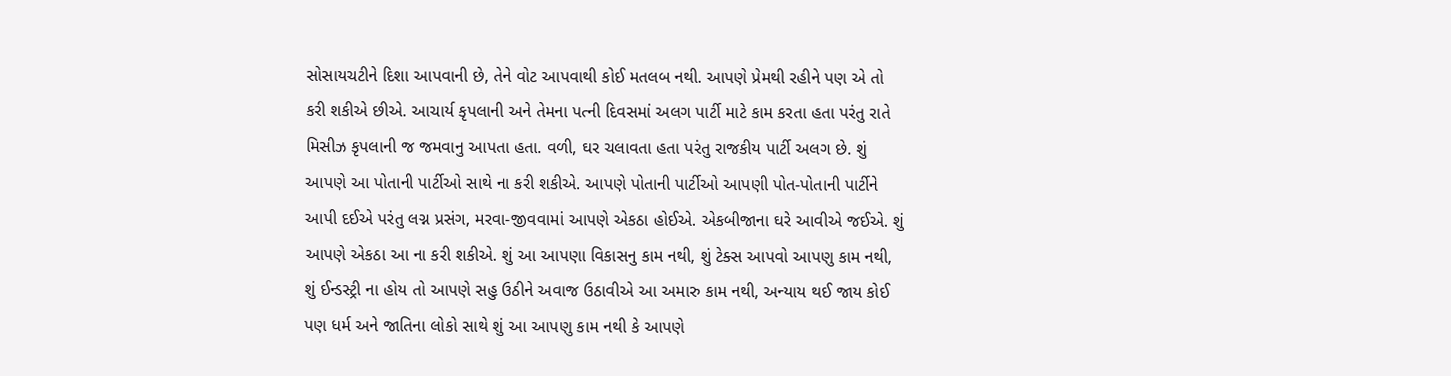સોસાયચટીને દિશા આપવાની છે, તેને વોટ આપવાથી કોઈ મતલબ નથી. આપણે પ્રેમથી રહીને પણ એ તો કરી શકીએ છીએ. આચાર્ય કૃપલાની અને તેમના પત્ની દિવસમાં અલગ પાર્ટી માટે કામ કરતા હતા પરંતુ રાતે મિસીઝ કૃપલાની જ જમવાનુ આપતા હતા. વળી, ઘર ચલાવતા હતા પરંતુ રાજકીય પાર્ટી અલગ છે. શું આપણે આ પોતાની પાર્ટીઓ સાથે ના કરી શકીએ. આપણે પોતાની પાર્ટીઓ આપણી પોત-પોતાની પાર્ટીને આપી દઈએ પરંતુ લગ્ન પ્રસંગ, મરવા-જીવવામાં આપણે એકઠા હોઈએ. એકબીજાના ઘરે આવીએ જઈએ. શું આપણે એકઠા આ ના કરી શકીએ. શું આ આપણા વિકાસનુ કામ નથી, શું ટેક્સ આપવો આપણુ કામ નથી, શું ઈન્ડસ્ટ્રી ના હોય તો આપણે સહુ ઉઠીને અવાજ ઉઠાવીએ આ અમારુ કામ નથી, અન્યાય થઈ જાય કોઈ પણ ધર્મ અને જાતિના લોકો સાથે શું આ આપણુ કામ નથી કે આપણે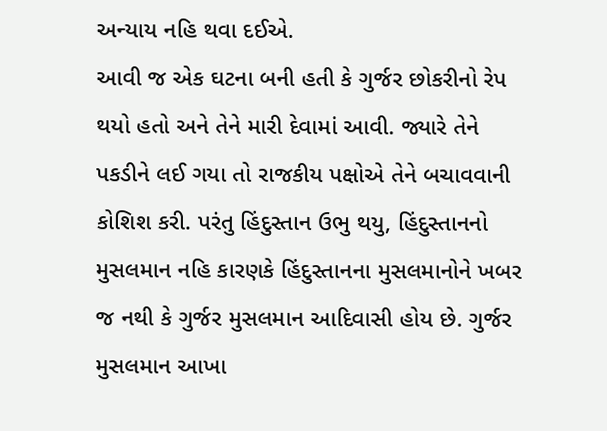અન્યાય નહિ થવા દઈએ.
આવી જ એક ઘટના બની હતી કે ગુર્જર છોકરીનો રેપ થયો હતો અને તેને મારી દેવામાં આવી. જ્યારે તેને પકડીને લઈ ગયા તો રાજકીય પક્ષોએ તેને બચાવવાની કોશિશ કરી. પરંતુ હિંદુસ્તાન ઉભુ થયુ, હિંદુસ્તાનનો મુસલમાન નહિ કારણકે હિંદુસ્તાનના મુસલમાનોને ખબર જ નથી કે ગુર્જર મુસલમાન આદિવાસી હોય છે. ગુર્જર મુસલમાન આખા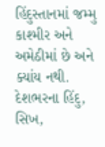હિંદુસ્તાનમાં જમ્મુ કાશ્મીર અને અમેઠીમાં છે અને ક્યાંય નથી. દેશભરના હિંદુ, સિખ,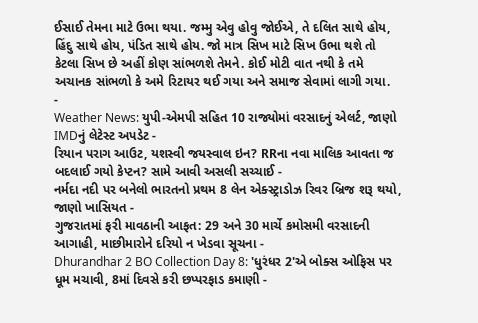ઈસાઈ તેમના માટે ઉભા થયા. જમ્મુ એવુ હોવુ જોઈએ, તે દલિત સાથે હોય, હિંદુ સાથે હોય, પંડિત સાથે હોય. જો માત્ર સિખ માટે સિખ ઉભા થશે તો કેટલા સિખ છે અહીં કોણ સાંભળશે તેમને. કોઈ મોટી વાત નથી કે તમે અચાનક સાંભળો કે અમે રિટાયર થઈ ગયા અને સમાજ સેવામાં લાગી ગયા.
-
Weather News: યુપી-એમપી સહિત 10 રાજ્યોમાં વરસાદનું એલર્ટ, જાણો IMDનું લેટેસ્ટ અપડેટ -
રિયાન પરાગ આઉટ, યશસ્વી જયસ્વાલ ઇન? RRના નવા માલિક આવતા જ બદલાઈ ગયો કેપ્ટન? સામે આવી અસલી સચ્ચાઈ -
નર્મદા નદી પર બનેલો ભારતનો પ્રથમ 8 લેન એક્સ્ટ્રાડોઝ રિવર બ્રિજ શરૂ થયો, જાણો ખાસિયત -
ગુજરાતમાં ફરી માવઠાની આફત: 29 અને 30 માર્ચે કમોસમી વરસાદની આગાહી, માછીમારોને દરિયો ન ખેડવા સૂચના -
Dhurandhar 2 BO Collection Day 8: 'ધુરંધર 2'એ બોક્સ ઓફિસ પર ધૂમ મચાવી, 8માં દિવસે કરી છપ્પરફાડ કમાણી -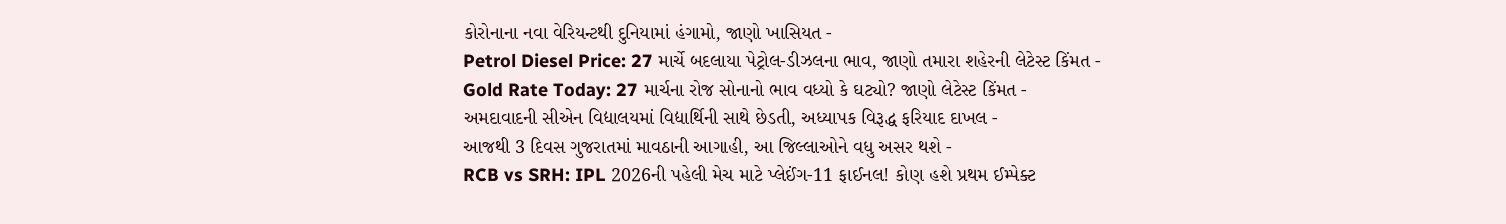કોરોનાના નવા વેરિયન્ટથી દુનિયામાં હંગામો, જાણો ખાસિયત -
Petrol Diesel Price: 27 માર્ચે બદલાયા પેટ્રોલ-ડીઝલના ભાવ, જાણો તમારા શહેરની લેટેસ્ટ કિંમત -
Gold Rate Today: 27 માર્ચના રોજ સોનાનો ભાવ વધ્યો કે ઘટ્યો? જાણો લેટેસ્ટ કિંમત -
અમદાવાદની સીએન વિદ્યાલયમાં વિદ્યાર્થિની સાથે છેડતી, અધ્યાપક વિરૂદ્ધ ફરિયાદ દાખલ -
આજથી 3 દિવસ ગુજરાતમાં માવઠાની આગાહી, આ જિલ્લાઓને વધુ અસર થશે -
RCB vs SRH: IPL 2026ની પહેલી મેચ માટે પ્લેઈંગ-11 ફાઈનલ! કોણ હશે પ્રથમ ઈમ્પેક્ટ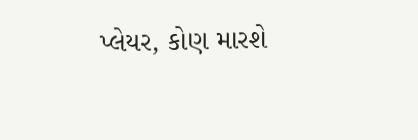પ્લેયર, કોણ મારશે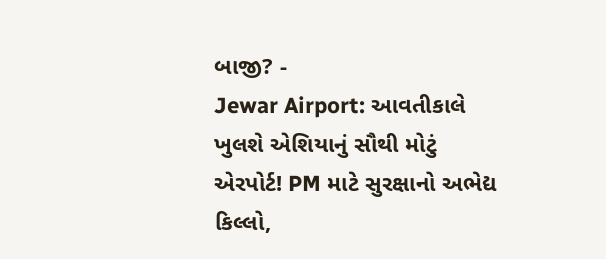બાજી? -
Jewar Airport: આવતીકાલે ખુલશે એશિયાનું સૌથી મોટું એરપોર્ટ! PM માટે સુરક્ષાનો અભેદ્ય કિલ્લો,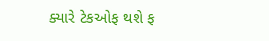ક્યારે ટેકઓફ થશે ફ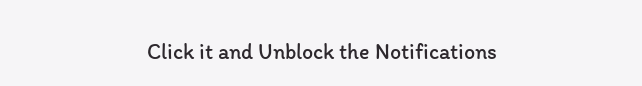Click it and Unblock the Notifications